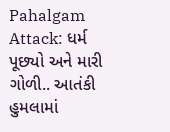Pahalgam Attack: ધર્મ પૂછ્યો અને મારી ગોળી.. આતંકી હુમલામાં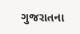ગુજરાતના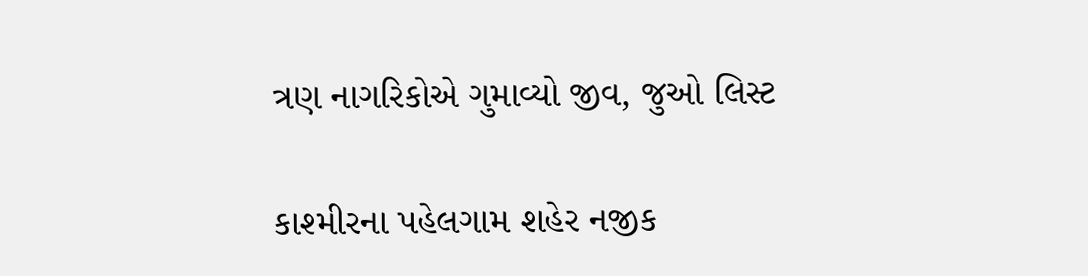ત્રણ નાગરિકોએ ગુમાવ્યો જીવ, જુઓ લિસ્ટ

કાશ્મીરના પહેલગામ શહેર નજીક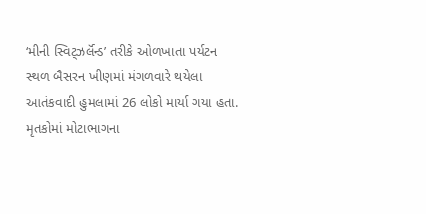‘મીની સ્વિટ્ઝર્લૅન્ડ’ તરીકે ઓળખાતા પર્યટન સ્થળ બૈસરન ખીણમાં મંગળવારે થયેલા આતંકવાદી હુમલામાં 26 લોકો માર્યા ગયા હતા. મૃતકોમાં મોટાભાગના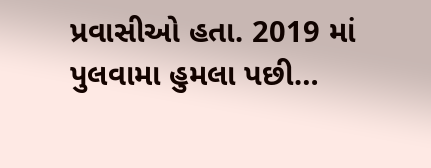પ્રવાસીઓ હતા. 2019 માં પુલવામા હુમલા પછી…